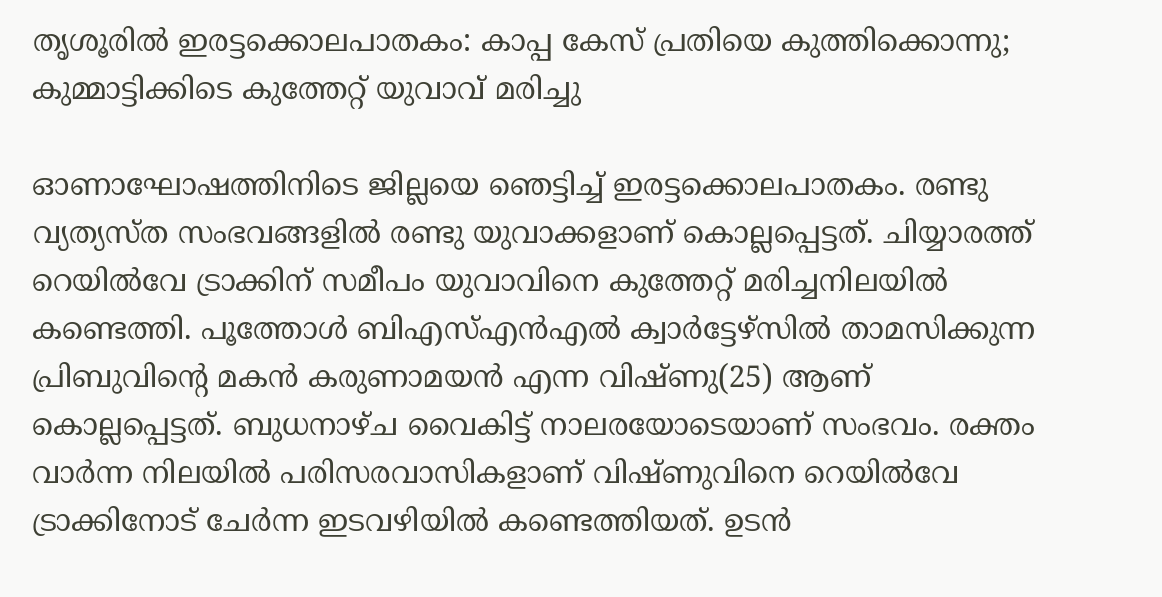തൃശൂരിൽ ഇരട്ടക്കൊലപാതകം: കാപ്പ കേസ് പ്രതിയെ കുത്തിക്കൊന്നു; കുമ്മാട്ടിക്കിടെ കുത്തേറ്റ് യുവാവ് മരിച്ചു

ഓണാഘോഷത്തിനിടെ ജില്ലയെ ഞെട്ടിച്ച് ഇരട്ടക്കൊലപാതകം. രണ്ടു വ്യത്യസ്ത സംഭവങ്ങളിൽ രണ്ടു യുവാക്കളാണ് കൊല്ലപ്പെട്ടത്. ചിയ്യാരത്ത് റെയിൽവേ ട്രാക്കിന് സമീപം യുവാവിനെ കുത്തേറ്റ് മരിച്ചനിലയിൽ കണ്ടെത്തി. പൂത്തോൾ ബിഎസ്എൻഎൽ ക്വാർട്ടേഴ്സിൽ താമസിക്കുന്ന പ്രിബുവിന്‍റെ മകൻ കരുണാമയൻ എന്ന വിഷ്ണു(25) ആണ് കൊല്ലപ്പെട്ടത്. ബുധനാഴ്ച വൈകിട്ട് നാലരയോടെയാണ് സംഭവം. രക്തം വാർന്ന നിലയിൽ പരിസരവാസികളാണ് വിഷ്ണുവിനെ റെയിൽവേ ട്രാക്കിനോട് ചേർന്ന ഇടവഴിയിൽ കണ്ടെത്തിയത്. ഉടൻ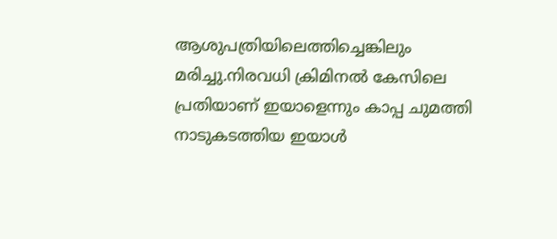ആശുപത്രിയിലെത്തിച്ചെങ്കിലും മരിച്ചു.നിരവധി ക്രിമിനൽ കേസിലെ പ്രതിയാണ് ഇയാളെന്നും കാപ്പ ചുമത്തി നാടുകടത്തിയ ഇയാൾ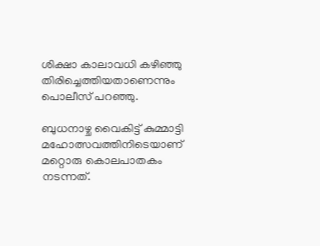ശിക്ഷാ കാലാവധി കഴിഞ്ഞു തിരിച്ചെത്തിയതാണെന്നും പൊലീസ് പറഞ്ഞു.

ബുധനാഴ്ച വൈകിട്ട് കുമ്മാട്ടി മഹോത്സവത്തിനിടെയാണ് മറ്റൊരു കൊലപാതകം നടന്നത്.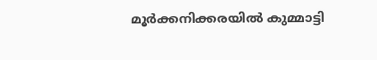മൂർക്കനിക്കരയിൽ കുമ്മാട്ടി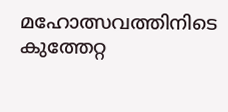മഹോത്സവത്തിനിടെ കുത്തേറ്റ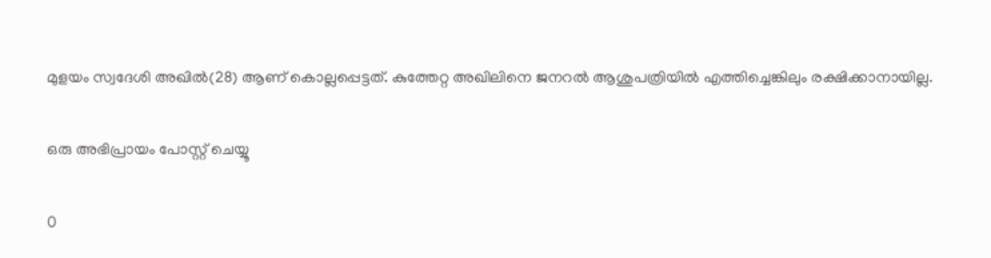മുളയം സ്വദേശി അഖിൽ(28) ആണ് കൊല്ലപ്പെട്ടത്. കുത്തേറ്റ അഖിലിനെ ജനറൽ ആശുപത്രിയിൽ എത്തിച്ചെങ്കിലും രക്ഷിക്കാനായില്ല.

ഒരു അഭിപ്രായം പോസ്റ്റ് ചെയ്യൂ

0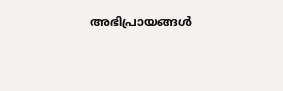അഭിപ്രായങ്ങള്‍